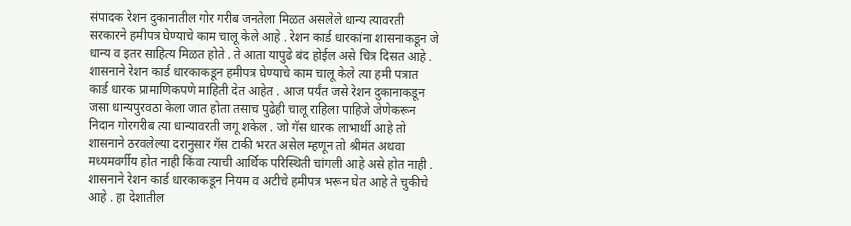संपादक रेशन दुकानातील गोर गरीब जनतेला मिळत असलेले धान्य त्यावरती सरकारने हमीपत्र घेण्याचे काम चालू केले आहे . रेशन कार्ड धारकांना शासनाकडून जे धान्य व इतर साहित्य मिळत होते . ते आता यापुढे बंद होईल असे चित्र दिसत आहे . शासनाने रेशन कार्ड धारकाकडून हमीपत्र घेण्याचे काम चालू केले त्या हमी पत्रात कार्ड धारक प्रामाणिकपणे माहिती देत आहेत . आज पर्यंत जसे रेशन दुकानाकडून जसा धान्यपुरवठा केला जात होता तसाच पुढेही चालू राहिला पाहिजे जेणेकरून निदान गोरगरीब त्या धान्यावरती जगू शकेल . जो गॅस धारक लाभार्थी आहे तो शासनाने ठरवलेल्या दरानुसार गॅस टाकी भरत असेल म्हणून तो श्रीमंत अथवा मध्यमवर्गीय होत नाही किंवा त्याची आर्थिक परिस्थिती चांगली आहे असे होत नाही . शासनाने रेशन कार्ड धारकाकडून नियम व अटीचे हमीपत्र भरून घेत आहे ते चुकीचे आहे . हा देशातील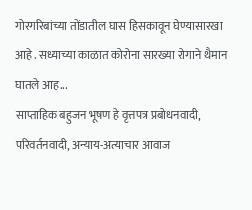गोरगरिबांच्या तोंडातील घास हिसकावून घेण्यासारखा आहे . सध्याच्या काळात कोरोना सारख्या रोगाने थैमान घातले आह...
साप्ताहिक बहुजन भूषण हे वृत्तपत्र प्रबोधनवादी, परिवर्तनवादी, अन्याय-अत्याचार आवाज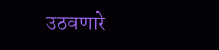उठवणारे